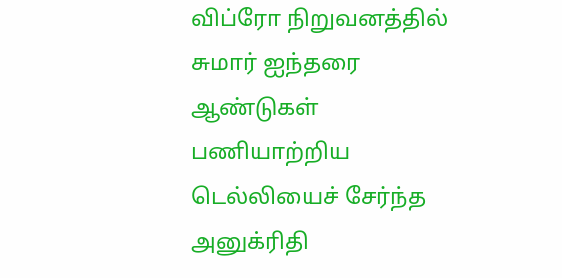விப்ரோ நிறுவனத்தில் சுமார் ஐந்தரை ஆண்டுகள் பணியாற்றிய டெல்லியைச் சேர்ந்த அனுக்ரிதி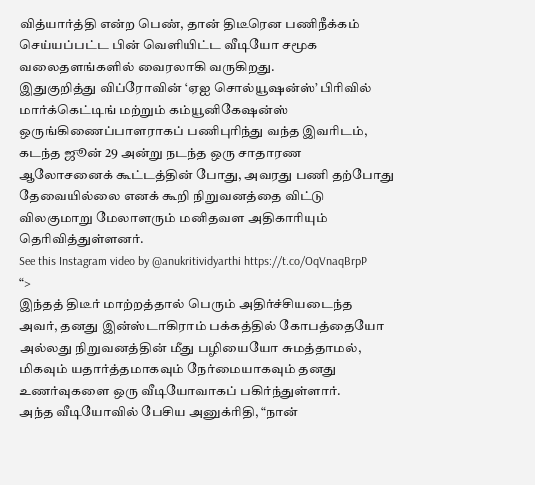வித்யார்த்தி என்ற பெண், தான் திடீரென பணிநீக்கம் செய்யப்பட்ட பின் வெளியிட்ட வீடியோ சமூக வலைதளங்களில் வைரலாகி வருகிறது.
இதுகுறித்து விப்ரோவின் ‘ஏஐ சொல்யூஷன்ஸ்’ பிரிவில் மார்க்கெட்டிங் மற்றும் கம்யூனிகேஷன்ஸ் ஒருங்கிணைப்பாளராகப் பணிபுரிந்து வந்த இவரிடம், கடந்த ஜூன் 29 அன்று நடந்த ஒரு சாதாரண ஆலோசனைக் கூட்டத்தின் போது, அவரது பணி தற்போது தேவையில்லை எனக் கூறி நிறுவனத்தை விட்டு விலகுமாறு மேலாளரும் மனிதவள அதிகாரியும் தெரிவித்துள்ளனர்.
See this Instagram video by @anukritividyarthi https://t.co/OqVnaqBrpP
“>
இந்தத் திடீர் மாற்றத்தால் பெரும் அதிர்ச்சியடைந்த அவர், தனது இன்ஸ்டாகிராம் பக்கத்தில் கோபத்தையோ அல்லது நிறுவனத்தின் மீது பழியையோ சுமத்தாமல், மிகவும் யதார்த்தமாகவும் நேர்மையாகவும் தனது உணர்வுகளை ஒரு வீடியோவாகப் பகிர்ந்துள்ளார்.
அந்த வீடியோவில் பேசிய அனுக்ரிதி, “நான்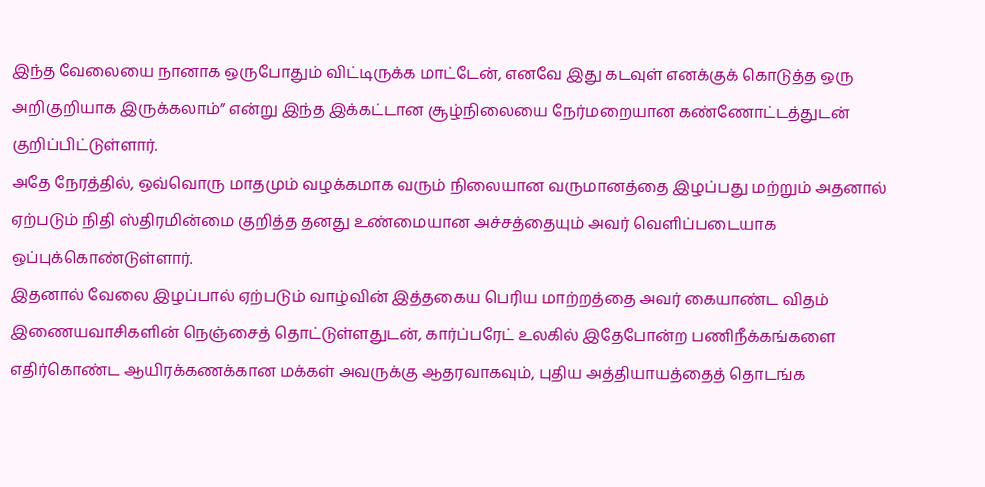இந்த வேலையை நானாக ஒருபோதும் விட்டிருக்க மாட்டேன், எனவே இது கடவுள் எனக்குக் கொடுத்த ஒரு அறிகுறியாக இருக்கலாம்” என்று இந்த இக்கட்டான சூழ்நிலையை நேர்மறையான கண்ணோட்டத்துடன் குறிப்பிட்டுள்ளார்.
அதே நேரத்தில், ஒவ்வொரு மாதமும் வழக்கமாக வரும் நிலையான வருமானத்தை இழப்பது மற்றும் அதனால் ஏற்படும் நிதி ஸ்திரமின்மை குறித்த தனது உண்மையான அச்சத்தையும் அவர் வெளிப்படையாக ஒப்புக்கொண்டுள்ளார்.
இதனால் வேலை இழப்பால் ஏற்படும் வாழ்வின் இத்தகைய பெரிய மாற்றத்தை அவர் கையாண்ட விதம் இணையவாசிகளின் நெஞ்சைத் தொட்டுள்ளதுடன், கார்ப்பரேட் உலகில் இதேபோன்ற பணிநீக்கங்களை எதிர்கொண்ட ஆயிரக்கணக்கான மக்கள் அவருக்கு ஆதரவாகவும், புதிய அத்தியாயத்தைத் தொடங்க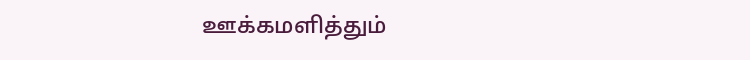ஊக்கமளித்தும்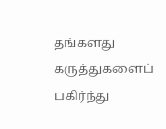தங்களது கருத்துகளைப் பகிர்ந்து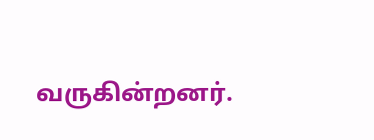வருகின்றனர்.